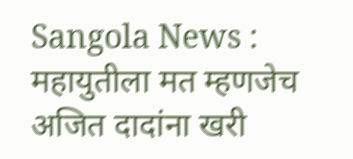Sangola News : महायुतीला मत म्हणजेच अजित दादांना खरी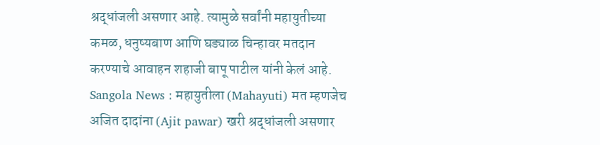श्रद्धांजली असणार आहे. त्यामुळे सर्वांनी महायुतीच्या कमळ, धनुष्यबाण आणि घड्याळ चिन्हावर मतदान करण्याचे आवाहन शहाजी बापू पाटील यांनी केलं आहे.
Sangola News : महायुतीला (Mahayuti) मत म्हणजेच अजित दादांना (Ajit pawar) खरी श्रद्धांजली असणार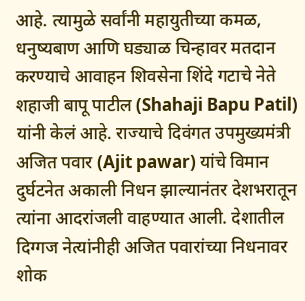आहे. त्यामुळे सर्वांनी महायुतीच्या कमळ, धनुष्यबाण आणि घड्याळ चिन्हावर मतदान करण्याचे आवाहन शिवसेना शिंदे गटाचे नेते शहाजी बापू पाटील (Shahaji Bapu Patil) यांनी केलं आहे. राज्याचे दिवंगत उपमुख्यमंत्री अजित पवार (Ajit pawar) यांचे विमान दुर्घटनेत अकाली निधन झाल्यानंतर देशभरातून त्यांना आदरांजली वाहण्यात आली. देशातील दिग्गज नेत्यांनीही अजित पवारांच्या निधनावर शोक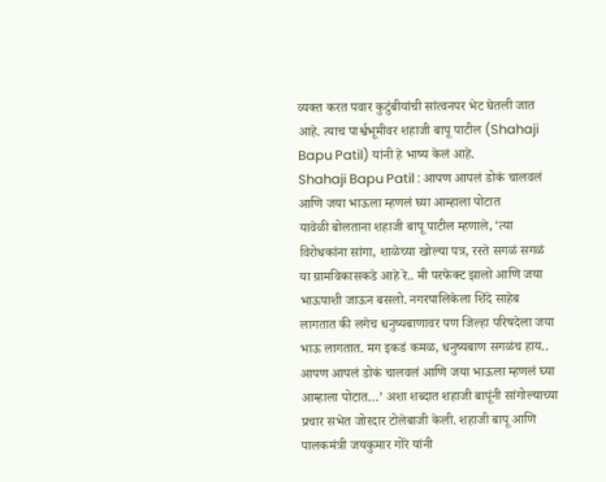व्यक्त करत पवार कुटुंबीयांची सांत्वनपर भेट घेतली जात आहे. त्याच पार्श्वभूमीवर शहाजी बापू पाटील (Shahaji Bapu Patil) यांनी हे भाष्य केलं आहे.
Shahaji Bapu Patil : आपण आपलं डोकं चालवलं आणि जया भाऊला म्हणलं घ्या आम्हाला पोटात
यावेळी बोलताना शहाजी बापू पाटील म्हणाले, ‘त्या विरोधकांना सांगा, शाळेच्या खोल्या पत्र, रस्ते सगळं सगळं या ग्रामविकासकडे आहे रे.. मी परफेक्ट झालो आणि जया भाऊपाशी जाऊन बसलो. नगरपालिकेला शिंदे साहेब लागतात की लगेच धनुष्यबाणावर पण जिल्हा परिषदेला जया भाऊ लागतात. मग इकडं कमळ, धनुष्यबाण सगळंच हाय.. आपण आपलं डोकं चालवलं आणि जया भाऊला म्हणलं घ्या आम्हाला पोटात…’ अशा शब्दात शहाजी बापूंनी सांगोल्याच्या प्रचार सभेत जोरदार टोलेबाजी केली. शहाजी बापू आणि पालकमंत्री जयकुमार गोरे यांनी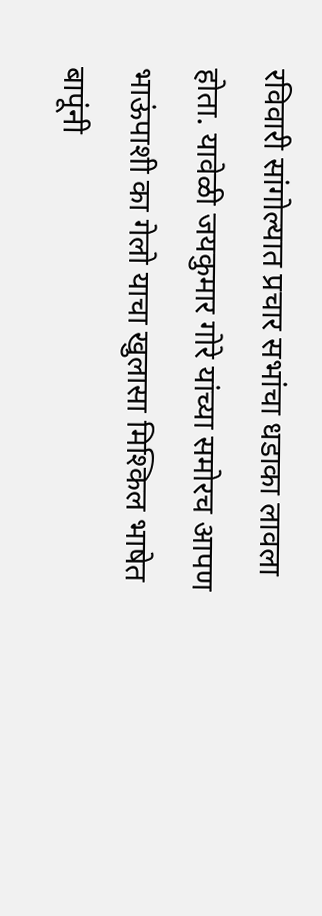रविवारी सांगोल्यात प्रचार सभांचा धडाका लावला होता. यावेळी जयकुमार गोरे यांच्या समोरच आपण भाऊंपाशी का गेलो याचा खुलासा मिश्किल भाषेत बापूंनी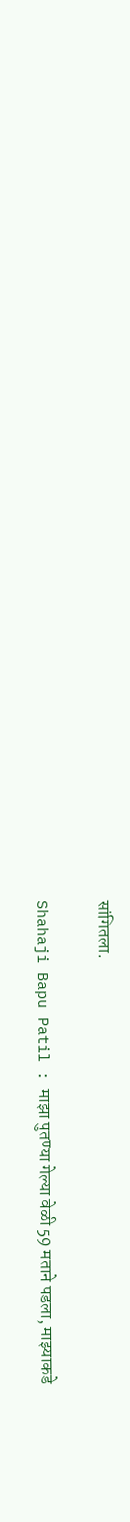सांगितला.

Shahaji Bapu Patil : माझा पुतण्या गेल्या वेळी 59 मताने पडला, माझ्याकडे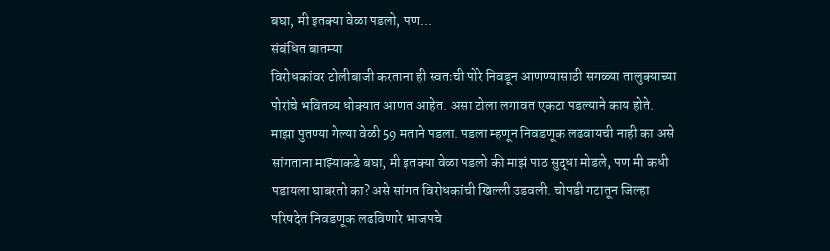बघा, मी इतक्या वेळा पडलो, पण…
संबंधित बातम्या
विरोधकांवर टोलीबाजी करताना ही स्वतःची पोरे निवडून आणण्यासाठी सगळ्या तालुक्याच्या पोरांचे भवितव्य धोक्यात आणत आहेत. असा टोला लगावत एकटा पडल्याने काय होते. माझा पुतण्या गेल्या वेळी 59 मताने पडला. पडला म्हणून निवडणूक लढवायची नाही का असे सांगताना माझ्याकडे बघा, मी इतक्या वेळा पडलो की माझं पाठ सुद्धा मोडले, पण मी कधी पडायला घाबरतो का? असे सांगत विरोधकांची खिल्ली उडवली. चोपडी गटातून जिल्हा परिषदेत निवडणूक लढविणारे भाजपचे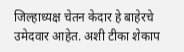जिल्हाध्यक्ष चेतन केदार हे बाहेरचे उमेदवार आहेत. अशी टीका शेकाप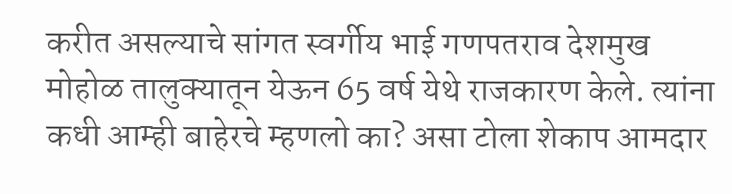करीत असल्याचे सांगत स्वर्गीय भाई गणपतराव देशमुख मोहोळ तालुक्यातून येऊन 65 वर्ष येथे राजकारण केले. त्यांना कधी आम्ही बाहेरचे म्हणलो का? असा टोला शेकाप आमदार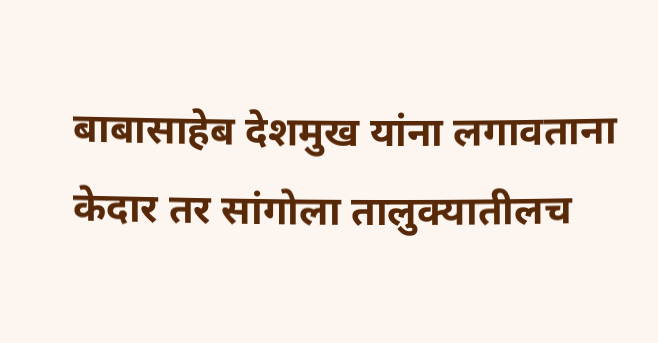बाबासाहेब देशमुख यांना लगावताना केदार तर सांगोला तालुक्यातीलच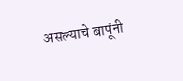असल्याचे बापूंनी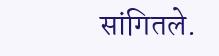सांगितले.